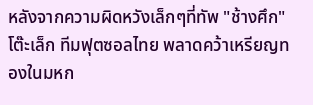หลังจากความผิดหวังเล็กๆที่ทัพ "ช้างศึก" โต๊ะเล็ก ทีมฟุตซอลไทย พลาดคว้าเหรียญทองในมหก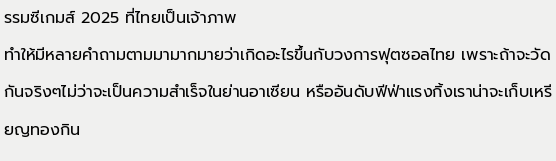รรมซีเกมส์ 2025 ที่ไทยเป็นเจ้าภาพ
ทำให้มีหลายคำถามตามมามากมายว่าเกิดอะไรขึ้นกับวงการฟุตซอลไทย เพราะถ้าจะวัดกันจริงๆไม่ว่าจะเป็นความสำเร็จในย่านอาเซียน หรืออันดับฟีฟ่าแรงกิ้งเราน่าจะเก็บเหรียญทองกิน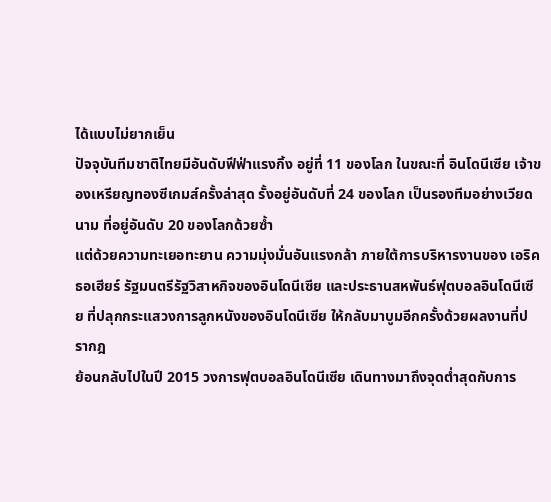ได้แบบไม่ยากเย็น
ปัจจุบันทีมชาติไทยมีอันดับฟีฟ่าแรงกิ้ง อยู่ที่ 11 ของโลก ในขณะที่ อินโดนีเซีย เจ้าของเหรียญทองซีเกมส์ครั้งล่าสุด รั้งอยู่อันดับที่ 24 ของโลก เป็นรองทีมอย่างเวียดนาม ที่อยู่อันดับ 20 ของโลกด้วยซ้ำ
แต่ด้วยความทะเยอทะยาน ความมุ่งมั่นอันแรงกล้า ภายใต้การบริหารงานของ เอริค ธอเฮียร์ รัฐมนตรีรัฐวิสาหกิจของอินโดนีเซีย และประธานสหพันธ์ฟุตบอลอินโดนีเซีย ที่ปลุกกระแสวงการลูกหนังของอินโดนีเซีย ให้กลับมาบูมอีกครั้งด้วยผลงานที่ปรากฎ
ย้อนกลับไปในปี 2015 วงการฟุตบอลอินโดนีเซีย เดินทางมาถึงจุดต่ำสุดกับการ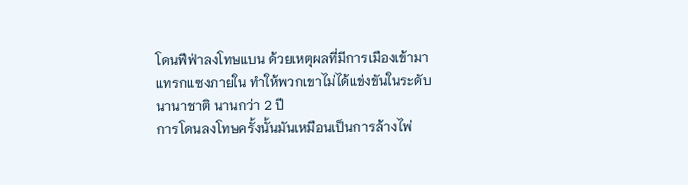โดนฟีฟ่าลงโทษแบน ด้วยเหตุผลที่มีการเมืองเข้ามาแทรกแซงภายใน ทำให้พวกเขาไม่ได้แข่งขันในระดับนานาชาติ นานกว่า 2 ปี
การโดนลงโทษครั้งนั้นมันเหมือนเป็นการล้างไพ่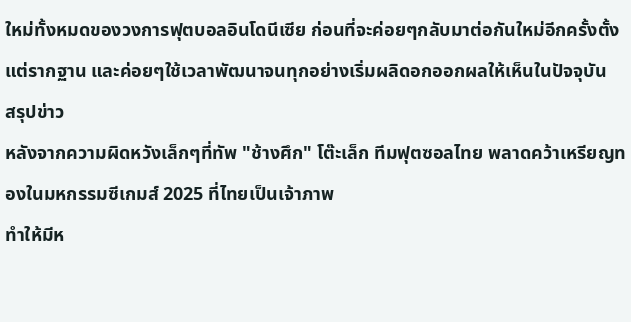ใหม่ทั้งหมดของวงการฟุตบอลอินโดนีเซีย ก่อนที่จะค่อยๆกลับมาต่อกันใหม่อีกครั้งตั้งแต่รากฐาน และค่อยๆใช้เวลาพัฒนาจนทุกอย่างเริ่มผลิดอกออกผลให้เห็นในปัจจุบัน
สรุปข่าว
หลังจากความผิดหวังเล็กๆที่ทัพ "ช้างศึก" โต๊ะเล็ก ทีมฟุตซอลไทย พลาดคว้าเหรียญทองในมหกรรมซีเกมส์ 2025 ที่ไทยเป็นเจ้าภาพ
ทำให้มีห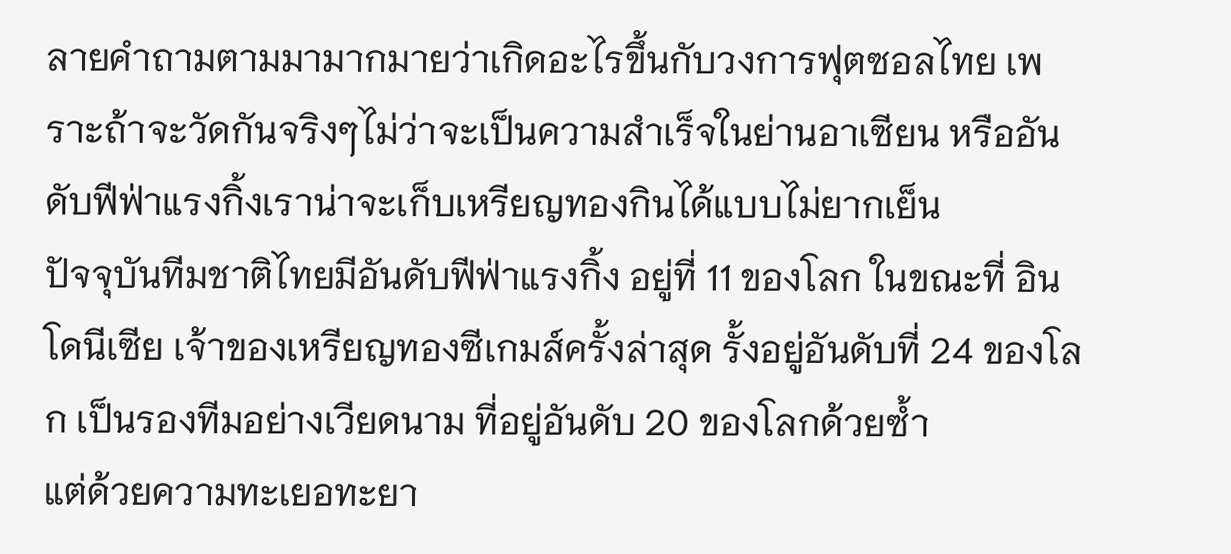ลายคำถามตามมามากมายว่าเกิดอะไรขึ้นกับวงการฟุตซอลไทย เพราะถ้าจะวัดกันจริงๆไม่ว่าจะเป็นความสำเร็จในย่านอาเซียน หรืออันดับฟีฟ่าแรงกิ้งเราน่าจะเก็บเหรียญทองกินได้แบบไม่ยากเย็น
ปัจจุบันทีมชาติไทยมีอันดับฟีฟ่าแรงกิ้ง อยู่ที่ 11 ของโลก ในขณะที่ อินโดนีเซีย เจ้าของเหรียญทองซีเกมส์ครั้งล่าสุด รั้งอยู่อันดับที่ 24 ของโลก เป็นรองทีมอย่างเวียดนาม ที่อยู่อันดับ 20 ของโลกด้วยซ้ำ
แต่ด้วยความทะเยอทะยา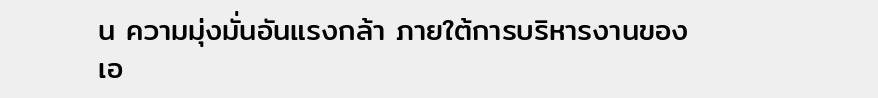น ความมุ่งมั่นอันแรงกล้า ภายใต้การบริหารงานของ เอ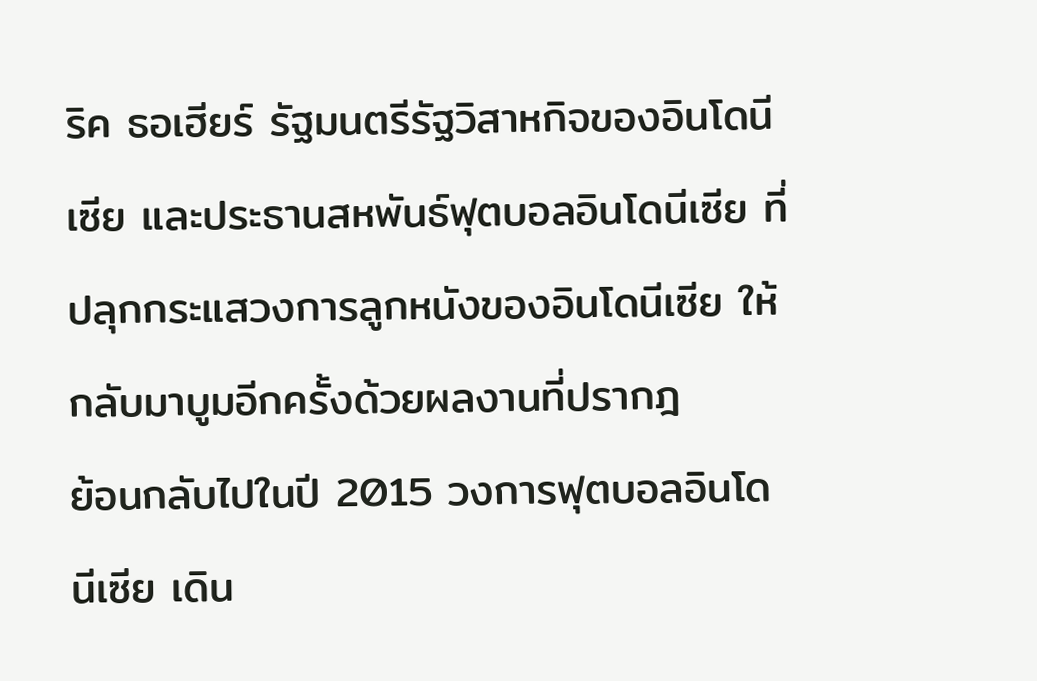ริค ธอเฮียร์ รัฐมนตรีรัฐวิสาหกิจของอินโดนีเซีย และประธานสหพันธ์ฟุตบอลอินโดนีเซีย ที่ปลุกกระแสวงการลูกหนังของอินโดนีเซีย ให้กลับมาบูมอีกครั้งด้วยผลงานที่ปรากฎ
ย้อนกลับไปในปี 2015 วงการฟุตบอลอินโดนีเซีย เดิน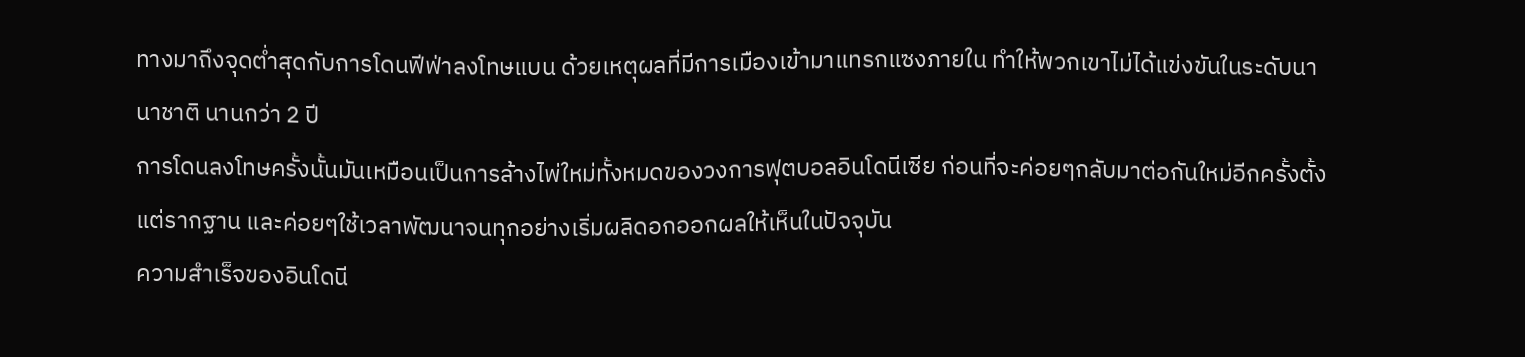ทางมาถึงจุดต่ำสุดกับการโดนฟีฟ่าลงโทษแบน ด้วยเหตุผลที่มีการเมืองเข้ามาแทรกแซงภายใน ทำให้พวกเขาไม่ได้แข่งขันในระดับนานาชาติ นานกว่า 2 ปี
การโดนลงโทษครั้งนั้นมันเหมือนเป็นการล้างไพ่ใหม่ทั้งหมดของวงการฟุตบอลอินโดนีเซีย ก่อนที่จะค่อยๆกลับมาต่อกันใหม่อีกครั้งตั้งแต่รากฐาน และค่อยๆใช้เวลาพัฒนาจนทุกอย่างเริ่มผลิดอกออกผลให้เห็นในปัจจุบัน
ความสำเร็จของอินโดนี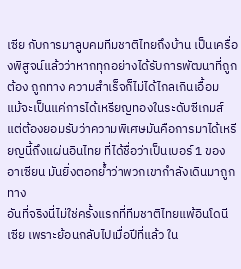เซีย กับการมาลูบคมทีมชาติไทยถึงบ้าน เป็นเครื่องพิสูจน์แล้วว่าหากทุกอย่างได้รับการพัฒนาที่ถูกต้อง ถูกทาง ความสำเร็จก็ไม่ได้ไกลเกินเอื้อม
แม้จะเป็นแค่การได้เหรียญทองในระดับซีเกมส์ แต่ต้องยอมรับว่าความพิเศษมันคือการมาได้เหรียญนี้ถึงแผ่นอินไทย ที่ได้ชื่อว่าเป็นเบอร์ 1 ของอาเซียน มันยิ่งตอกย้ำว่าพวกเขากำลังเดินมาถูกทาง
อันที่จริงนี่ไม่ใช่ครั้งแรกที่ทีมชาติไทยแพ้อินโดนีเซีย เพราะย้อนกลับไปเมื่อปีที่แล้ว ใน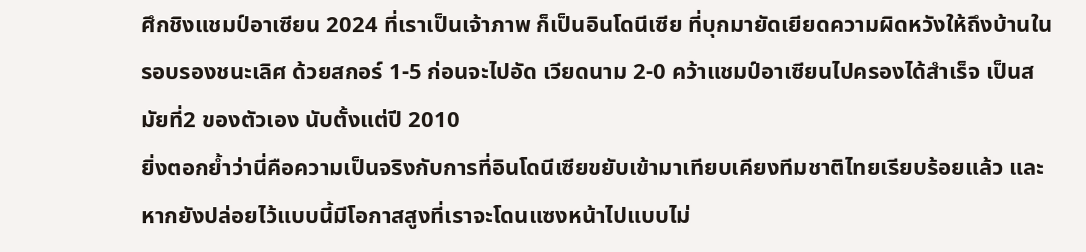ศึกชิงแชมป์อาเซียน 2024 ที่เราเป็นเจ้าภาพ ก็เป็นอินโดนีเซีย ที่บุกมายัดเยียดความผิดหวังให้ถึงบ้านในรอบรองชนะเลิศ ด้วยสกอร์ 1-5 ก่อนจะไปอัด เวียดนาม 2-0 คว้าแชมป์อาเซียนไปครองได้สำเร็จ เป็นสมัยที่2 ของตัวเอง นับตั้งแต่ปี 2010
ยิ่งตอกย้ำว่านี่คือความเป็นจริงกับการที่อินโดนีเซียขยับเข้ามาเทียบเคียงทีมชาติไทยเรียบร้อยแล้ว และหากยังปล่อยไว้แบบนี้มีโอกาสสูงที่เราจะโดนแซงหน้าไปแบบไม่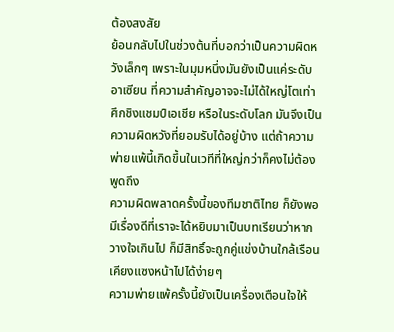ต้องสงสัย
ย้อนกลับไปในช่วงต้นที่บอกว่าเป็นความผิดหวังเล็กๆ เพราะในมุมหนึ่งมันยังเป็นแค่ระดับอาเซียน ที่ความสำคัญอาจจะไม่ได้ใหญ่โตเท่าศึกชิงแชมป์เอเชีย หรือในระดับโลก มันจึงเป็นความผิดหวังที่ยอมรับได้อยู่บ้าง แต่ถ้าความพ่ายแพ้นี้เกิดขึ้นในเวทีที่ใหญ่กว่าก็คงไม่ต้องพูดถึง
ความผิดพลาดครั้งนี้ของทีมชาติไทย ก็ยังพอมีเรื่องดีที่เราจะได้หยิบมาเป็นบทเรียนว่าหากวางใจเกินไป ก็มีสิทธิ์จะถูกคู่แข่งบ้านใกล้เรือนเคียงแซงหน้าไปได้ง่ายๆ
ความพ่ายแพ้ครั้งนี้ยังเป็นเครื่องเตือนใจให้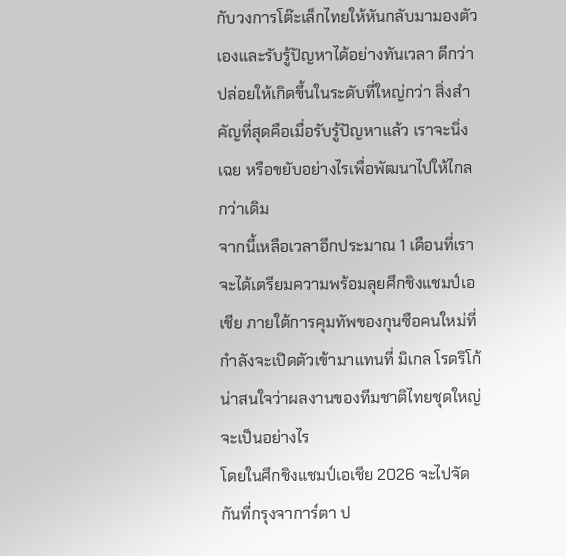กับวงการโต๊ะเล็กไทยให้หันกลับมามองตัวเองและรับรู้ปัญหาได้อย่างทันเวลา ดีกว่าปล่อยให้เกิดขึ้นในระดับที่ใหญ่กว่า สิ่งสำคัญที่สุดคือเมื่อรับรู้ปัญหาแล้ว เราจะนิ่งเฉย หรือขยับอย่างไรเพื่อพัฒนาไปให้ไกลกว่าเดิม
จากนี้เหลือเวลาอีกประมาณ 1 เดือนที่เราจะได้เตรียมความพร้อมลุยศึกชิงแชมป์เอเชีย ภายใต้การคุมทัพของกุนซือคนใหม่ที่กำลังจะเปิดตัวเข้ามาแทนที่ มิเกล โรดริโก้ น่าสนใจว่าผลงานของทีมชาติไทยชุดใหญ่จะเป็นอย่างไร
โดยในศึกชิงแชมป์เอเชีย 2026 จะไปจัดกันที่กรุงจาการ์ตา ป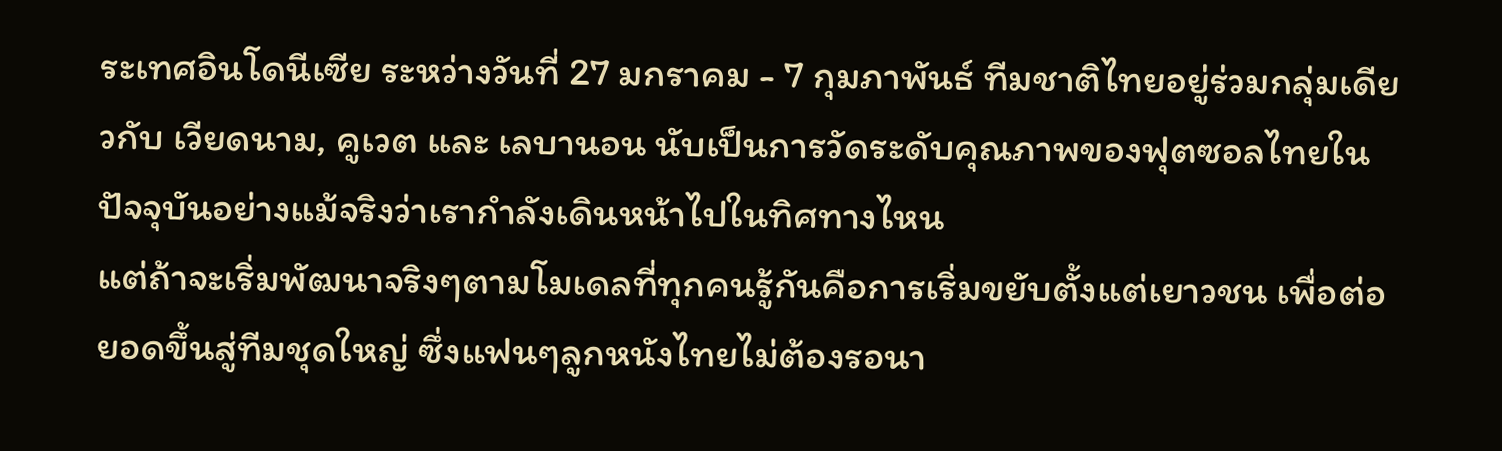ระเทศอินโดนีเซีย ระหว่างวันที่ 27 มกราคม - 7 กุมภาพันธ์ ทีมชาติไทยอยู่ร่วมกลุ่มเดียวกับ เวียดนาม, คูเวต และ เลบานอน นับเป็นการวัดระดับคุณภาพของฟุตซอลไทยในปัจจุบันอย่างแม้จริงว่าเรากำลังเดินหน้าไปในทิศทางไหน
แต่ถ้าจะเริ่มพัฒนาจริงๆตามโมเดลที่ทุกคนรู้กันคือการเริ่มขยับตั้งแต่เยาวชน เพื่อต่อยอดขึ้นสู่ทีมชุดใหญ่ ซึ่งแฟนๆลูกหนังไทยไม่ต้องรอนา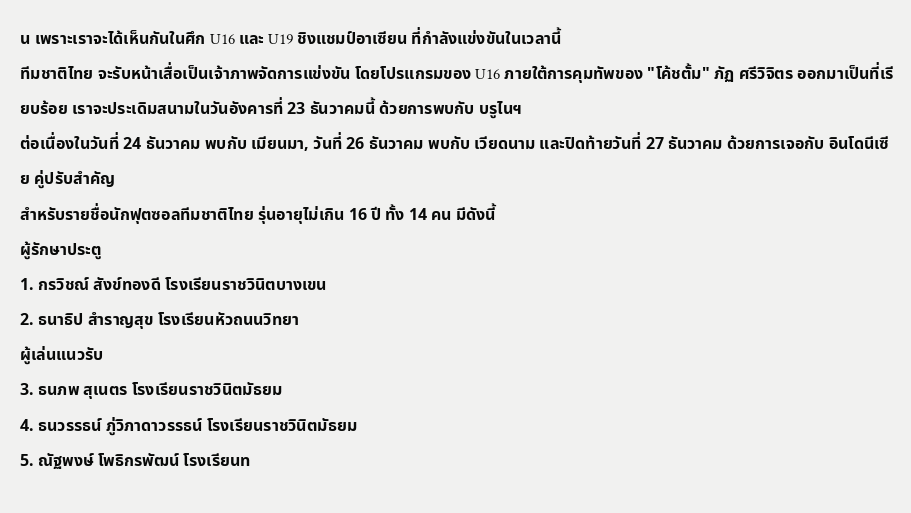น เพราะเราจะได้เห็นกันในศึก U16 และ U19 ชิงแชมป์อาเซียน ที่กำลังแข่งขันในเวลานี้
ทีมชาติไทย จะรับหน้าเสื่อเป็นเจ้าภาพจัดการแข่งขัน โดยโปรแกรมของ U16 ภายใต้การคุมทัพของ "โค้ชตั้ม" ภัฏ ศรีวิจิตร ออกมาเป็นที่เรียบร้อย เราจะประเดิมสนามในวันอังคารที่ 23 ธันวาคมนี้ ด้วยการพบกับ บรูไนฯ
ต่อเนื่องในวันที่ 24 ธันวาคม พบกับ เมียนมา, วันที่ 26 ธันวาคม พบกับ เวียดนาม และปิดท้ายวันที่ 27 ธันวาคม ด้วยการเจอกับ อินโดนีเซีย คู่ปรับสำคัญ
สำหรับรายชื่อนักฟุตซอลทีมชาติไทย รุ่นอายุไม่เกิน 16 ปี ทั้ง 14 คน มีดังนี้
ผู้รักษาประตู
1. กรวิชณ์ สังข์ทองดี โรงเรียนราชวินิตบางเขน
2. ธนาธิป สำราญสุข โรงเรียนหัวถนนวิทยา
ผู้เล่นแนวรับ
3. ธนภพ สุเนตร โรงเรียนราชวินิตมัธยม
4. ธนวรรธน์ ภู่วิภาดาวรรธน์ โรงเรียนราชวินิตมัธยม
5. ณัฐพงษ์ โพธิกรพัฒน์ โรงเรียนท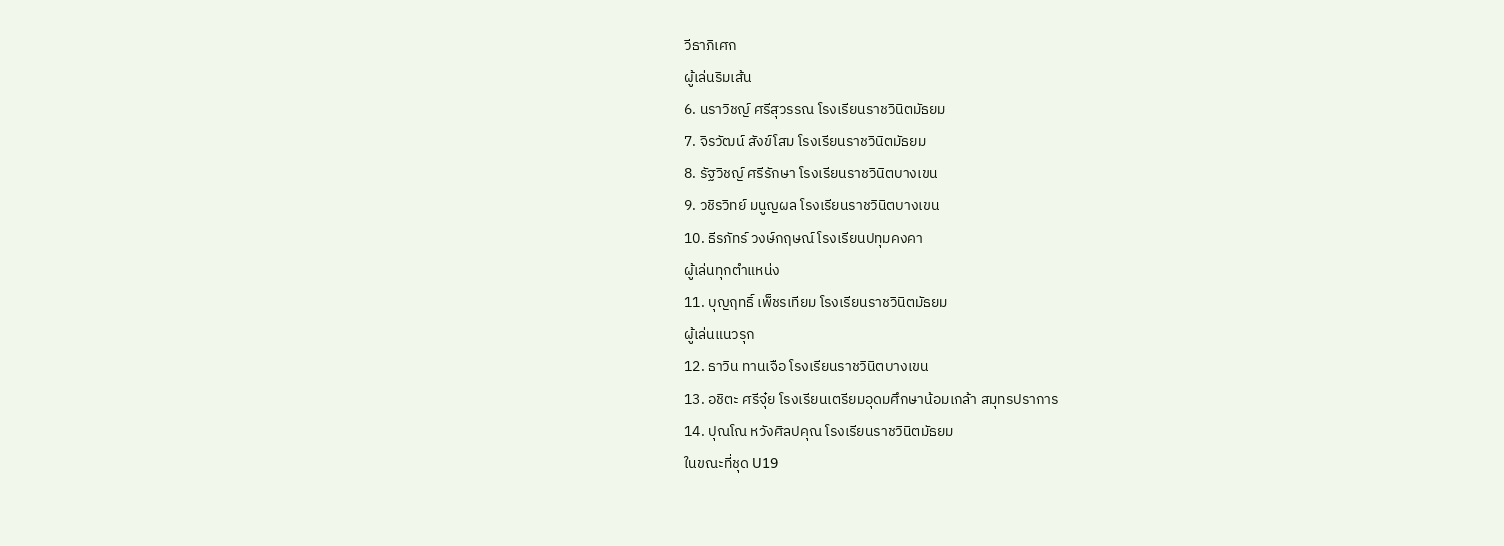วีธาภิเศก
ผู้เล่นริมเส้น
6. นราวิชญ์ ศรีสุวรรณ โรงเรียนราชวินิตมัธยม
7. จิรวัฒน์ สังข์โสม โรงเรียนราชวินิตมัธยม
8. รัฐวิชญ์ ศรีรักษา โรงเรียนราชวินิตบางเขน
9. วชิรวิทย์ มนูญผล โรงเรียนราชวินิตบางเขน
10. ธีรภัทร์ วงษ์กฤษณ์ โรงเรียนปทุมคงคา
ผู้เล่นทุกตำแหน่ง
11. บุญฤทธิ์ เพ็ชรเทียม โรงเรียนราชวินิตมัธยม
ผู้เล่นแนวรุก
12. ธาวิน ทานเจือ โรงเรียนราชวินิตบางเขน
13. อชิตะ ศรีจุ๋ย โรงเรียนเตรียมอุดมศึกษาน้อมเกล้า สมุทรปราการ
14. ปุณโณ หวังศิลปคุณ โรงเรียนราชวินิตมัธยม
ในขณะที่ชุด U19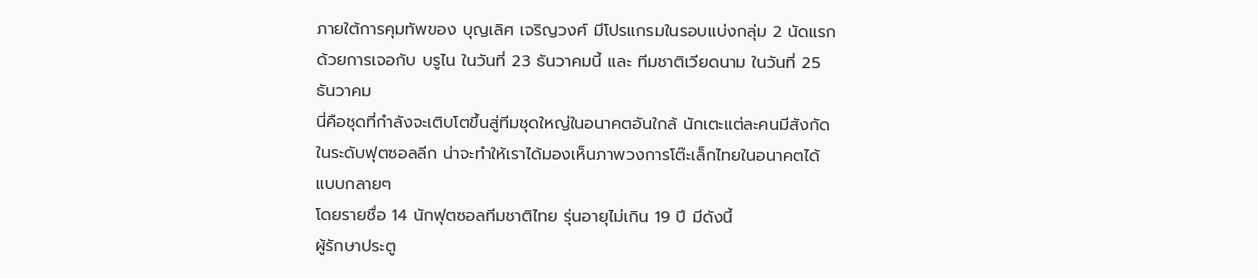ภายใต้การคุมทัพของ บุญเลิศ เจริญวงศ์ มีโปรแกรมในรอบแบ่งกลุ่ม 2 นัดแรก ด้วยการเจอกับ บรูไน ในวันที่ 23 ธันวาคมนี้ และ ทีมชาติเวียดนาม ในวันที่ 25 ธันวาคม
นี่คือชุดที่กำลังจะเติบโตขึ้นสู่ทีมชุดใหญ่ในอนาคตอันใกล้ นักเตะแต่ละคนมีสังกัดในระดับฟุตซอลลีก น่าจะทำให้เราได้มองเห็นภาพวงการโต๊ะเล็กไทยในอนาคตได้แบบกลายๆ
โดยรายชื่อ 14 นักฟุตซอลทีมชาติไทย รุ่นอายุไม่เกิน 19 ปี มีดังนี้
ผู้รักษาประตู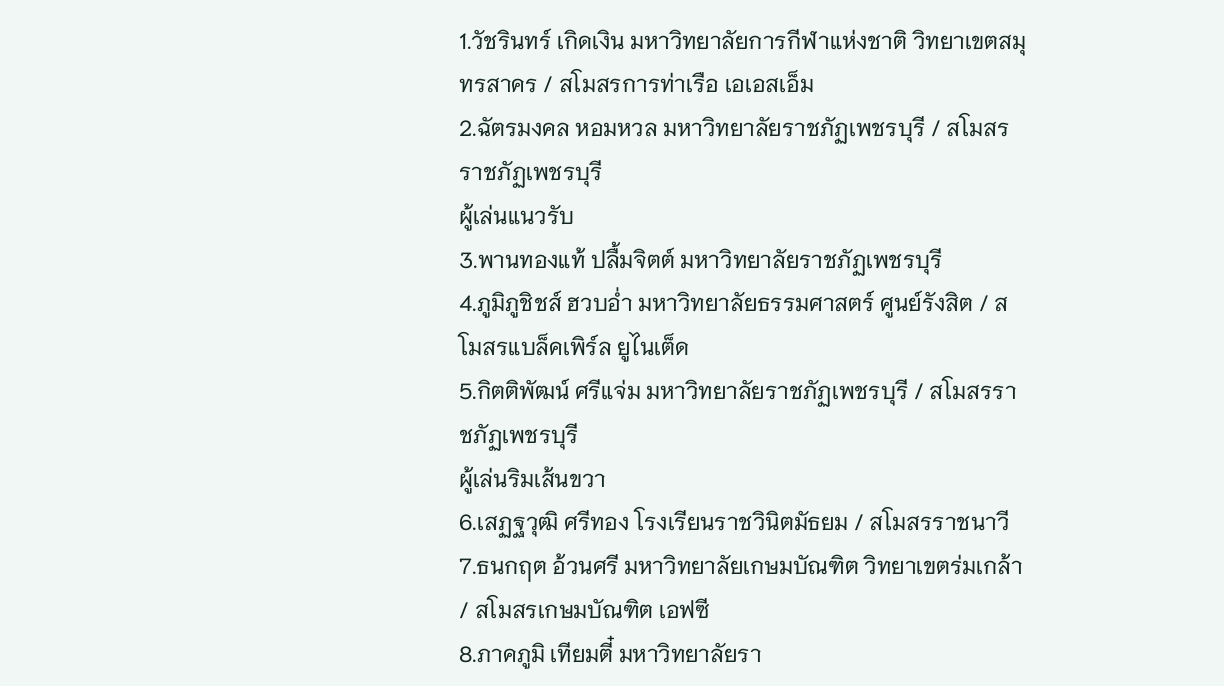1.วัชรินทร์ เกิดเงิน มหาวิทยาลัยการกีฬาแห่งชาติ วิทยาเขตสมุทรสาคร / สโมสรการท่าเรือ เอเอสเอ็ม
2.ฉัตรมงคล หอมหวล มหาวิทยาลัยราชภัฏเพชรบุรี / สโมสรราชภัฏเพชรบุรี
ผู้เล่นแนวรับ
3.พานทองแท้ ปลื้มจิตต์ มหาวิทยาลัยราชภัฏเพชรบุรี
4.ภูมิภูชิชส์ ฮวบอ่ำ มหาวิทยาลัยธรรมศาสตร์ ศูนย์รังสิต / สโมสรแบล็คเพิร์ล ยูไนเต็ด
5.กิตติพัฒน์ ศรีแจ่ม มหาวิทยาลัยราชภัฏเพชรบุรี / สโมสรราชภัฏเพชรบุรี
ผู้เล่นริมเส้นขวา
6.เสฏฐวุฒิ ศรีทอง โรงเรียนราชวินิตมัธยม / สโมสรราชนาวี
7.ธนกฤต อ้วนศรี มหาวิทยาลัยเกษมบัณฑิต วิทยาเขตร่มเกล้า / สโมสรเกษมบัณฑิต เอฟซี
8.ภาคภูมิ เทียมตี๋ มหาวิทยาลัยรา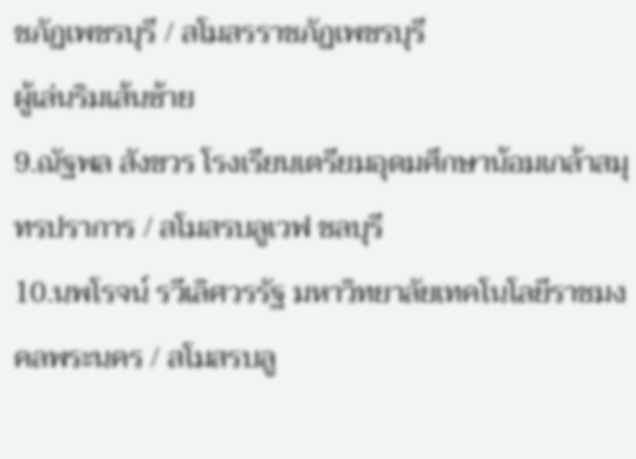ชภัฏเพชรบุรี / สโมสรราชภัฏเพชรบุรี
ผู้เล่นริมเส้นซ้าย
9.ณัฐพล สังขวร โรงเรียนเตรียมอุดมศึกษาน้อมเกล้าสมุทรปราการ / สโมสรบลูเวฟ ชลบุรี
10.นพโรจน์ รวีเลิศวรรัฐ มหาวิทยาลัยเทคโนโลยีราชมงคลพระนคร / สโมสรบลู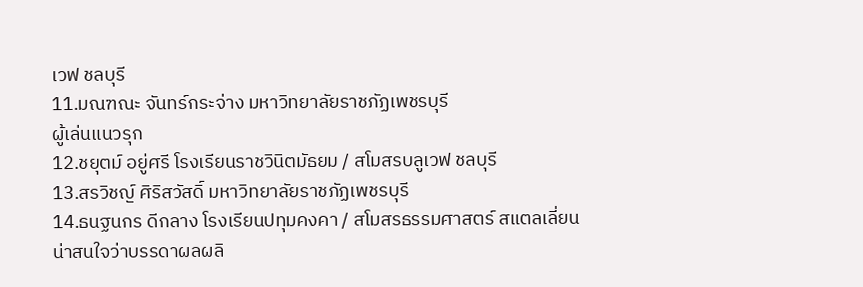เวฟ ชลบุรี
11.มณฑณะ จันทร์กระจ่าง มหาวิทยาลัยราชภัฏเพชรบุรี
ผู้เล่นแนวรุก
12.ชยุตม์ อยู่ศรี โรงเรียนราชวินิตมัธยม / สโมสรบลูเวฟ ชลบุรี
13.สรวิชญ์ ศิริสวัสดิ์ มหาวิทยาลัยราชภัฏเพชรบุรี
14.ธนฐนกร ดีกลาง โรงเรียนปทุมคงคา / สโมสรธรรมศาสตร์ สแตลเลี่ยน
น่าสนใจว่าบรรดาผลผลิ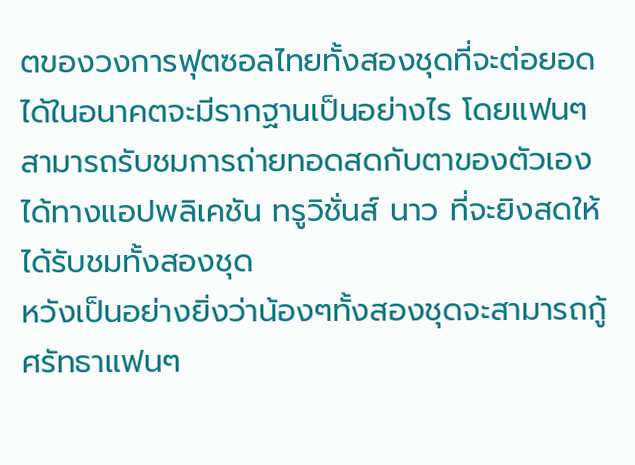ตของวงการฟุตซอลไทยทั้งสองชุดที่จะต่อยอดได้ในอนาคตจะมีรากฐานเป็นอย่างไร โดยแฟนๆสามารถรับชมการถ่ายทอดสดกับตาของตัวเองได้ทางแอปพลิเคชัน ทรูวิชั่นส์ นาว ที่จะยิงสดให้ได้รับชมทั้งสองชุด
หวังเป็นอย่างยิ่งว่าน้องๆทั้งสองชุดจะสามารถกู้ศรัทธาแฟนๆ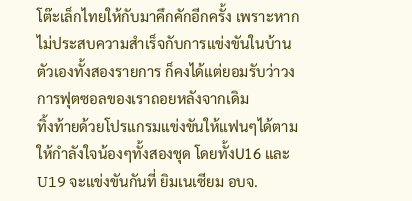โต๊ะเล็กไทยให้กับมาคึกคักอีกครั้ง เพราะหากไม่ประสบความสำเร็จกับการแข่งขันในบ้านตัวเองทั้งสองรายการ ก็คงได้แต่ยอมรับว่าวงการฟุตซอลของเราถอยหลังจากเดิม
ทิ้งท้ายด้วยโปรแกรมแข่งขันให้แฟนๆได้ตามให้กำลังใจน้องๆทั้งสองชุด โดยทั้งU16 และ U19 จะแข่งขันกันที่ ยิมเนเซียม อบจ.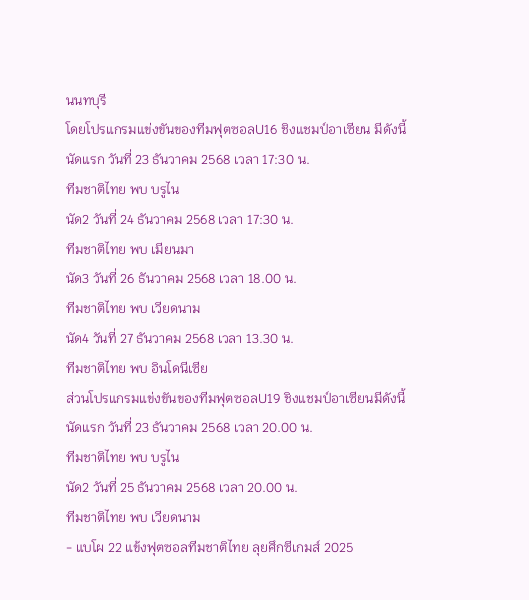นนทบุรี
โดยโปรแกรมแข่งขันของทีมฟุตซอลU16 ชิงแชมป์อาเซียน มีดังนี้
นัดแรก วันที่ 23 ธันวาคม 2568 เวลา 17:30 น.
ทีมชาติไทย พบ บรูไน
นัด2 วันที่ 24 ธันวาคม 2568 เวลา 17:30 น.
ทีมชาติไทย พบ เมียนมา
นัด3 วันที่ 26 ธันวาคม 2568 เวลา 18.00 น.
ทีมชาติไทย พบ เวียดนาม
นัด4 วันที่ 27 ธันวาคม 2568 เวลา 13.30 น.
ทีมชาติไทย พบ อินโดนีเซีย
ส่วนโปรแกรมแข่งขันของทีมฟุตซอลU19 ชิงแชมป์อาเซียนมีดังนี้
นัดแรก วันที่ 23 ธันวาคม 2568 เวลา 20.00 น.
ทีมชาติไทย พบ บรูไน
นัด2 วันที่ 25 ธันวาคม 2568 เวลา 20.00 น.
ทีมชาติไทย พบ เวียดนาม
- แบโผ 22 แข้งฟุตซอลทีมชาติไทย ลุยศึกซีเกมส์ 2025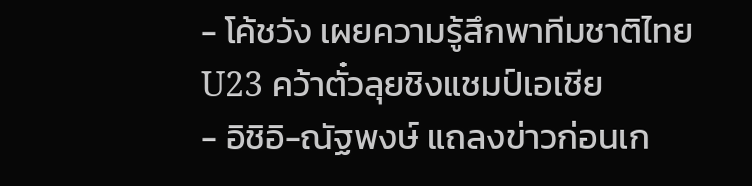- โค้ชวัง เผยความรู้สึกพาทีมชาติไทยU23 คว้าตั๋วลุยชิงแชมป์เอเชีย
- อิชิอิ-ณัฐพงษ์ แถลงข่าวก่อนเก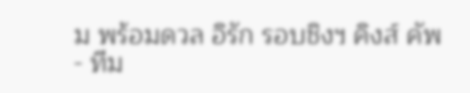ม พร้อมดวล อิรัก รอบชิงฯ คิงส์ คัพ
- ทีม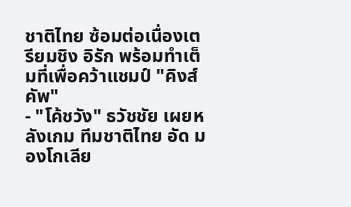ชาติไทย ซ้อมต่อเนื่องเตรียมชิง อิรัก พร้อมทำเต็มที่เพื่อคว้าแชมป์ "คิงส์คัพ"
- "โค้ชวัง" ธวัชชัย เผยหลังเกม ทีมชาติไทย อัด มองโกเลีย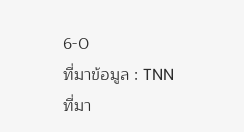6-0
ที่มาข้อมูล : TNN
ที่มา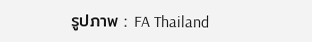รูปภาพ : FA Thailand